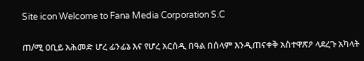Site icon Welcome to Fana Media Corporation S.C

ጠ/ሚ ዐቢይ አሕመድ ሆረ ፊንፊኔ እና የሆረ አርሰዲ በዓል በሰላም እንዲጠናቀቅ አስተዋጽዖ ላደረጉ አካላት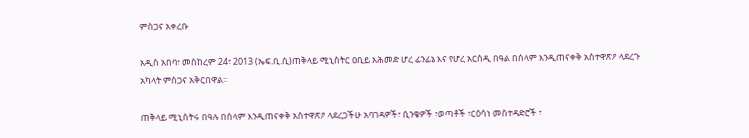ምስጋና አቀረቡ

አዲስ አበባ፣ መስከረም 24፣ 2013 (ኤፍ.ቢ.ሲ)ጠቅላይ ሚኒስትር ዐቢይ አሕመድ ሆረ ፊንፊኔ እና የሆረ አርሰዲ በዓል በሰላም እንዲጠናቀቅ አስተዋጽዖ ላደረጉ አካላት ምስጋና አቅርበዋል፡፡

ጠቅላይ ሚኒስትሩ በዓሉ በሰላም እንዲጠናቀቅ አስተዋጽዖ ላደረጋችሁ አባገዳዎች፣ ሲንቄዎች ፣ወጣቶች ፣ርዕሳነ መስተዳድሮች ፣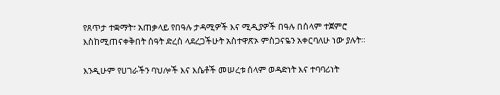የጸጥታ ተቋማት፣ አጠቃላይ የበዓሉ ታዳሚዎች እና ሚዲያዎች በዓሉ በሰላም ተጀምሮ እስከሚጠናቀቅበት ሰዓት ድረስ ላደረጋችሁት አስተዋጽኦ ምስጋናዬን አቀርባለሁ ነው ያሉት።

እንዲሁም የሀገራችን ባህሎች እና እሴቶች መሠረቱ ሰላም ወዳድነት እና ተባባሪነት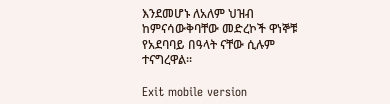እንደመሆኑ ለአለም ህዝብ ከምናሳውቅባቸው መድረኮች ዋነኞቹ የአደባባይ በዓላት ናቸው ሲሉም ተናግረዋል፡፡

Exit mobile version